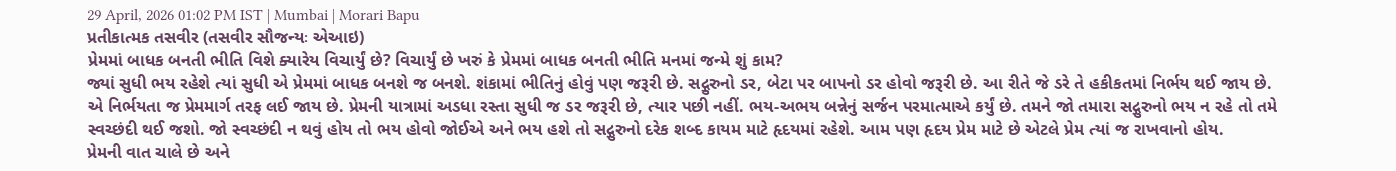29 April, 2026 01:02 PM IST | Mumbai | Morari Bapu
પ્રતીકાત્મક તસવીર (તસવીર સૌજન્યઃ એઆઇ)
પ્રેમમાં બાધક બનતી ભીતિ વિશે ક્યારેય વિચાર્યું છે? વિચાર્યું છે ખરું કે પ્રેમમાં બાધક બનતી ભીતિ મનમાં જન્મે શું કામ?
જ્યાં સુધી ભય રહેશે ત્યાં સુધી એ પ્રેમમાં બાધક બનશે જ બનશે. શંકામાં ભીતિનું હોવું પણ જરૂરી છે. સદ્ગુરુનો ડર, બેટા પર બાપનો ડર હોવો જરૂરી છે. આ રીતે જે ડરે તે હકીકતમાં નિર્ભય થઈ જાય છે. એ નિર્ભયતા જ પ્રેમમાર્ગ તરફ લઈ જાય છે. પ્રેમની યાત્રામાં અડધા રસ્તા સુધી જ ડર જરૂરી છે, ત્યાર પછી નહીં. ભય-અભય બન્નેનું સર્જન પરમાત્માએ કર્યું છે. તમને જો તમારા સદ્ગુરુનો ભય ન રહે તો તમે સ્વચ્છંદી થઈ જશો. જો સ્વચ્છંદી ન થવું હોય તો ભય હોવો જોઈએ અને ભય હશે તો સદ્ગુરુનો દરેક શબ્દ કાયમ માટે હૃદયમાં રહેશે. આમ પણ હૃદય પ્રેમ માટે છે એટલે પ્રેમ ત્યાં જ રાખવાનો હોય.
પ્રેમની વાત ચાલે છે અને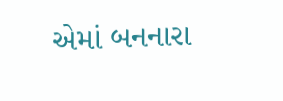એમાં બનનારા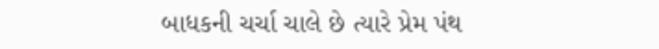બાધકની ચર્ચા ચાલે છે ત્યારે પ્રેમ પંથ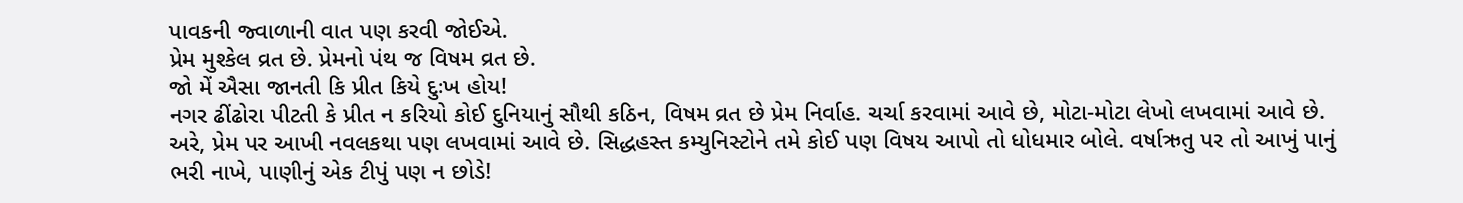પાવકની જ્વાળાની વાત પણ કરવી જોઈએ.
પ્રેમ મુશ્કેલ વ્રત છે. પ્રેમનો પંથ જ વિષમ વ્રત છે.
જો મેં ઐસા જાનતી કિ પ્રીત કિયે દુઃખ હોય!
નગર ઢીંઢોરા પીટતી કે પ્રીત ન કરિયો કોઈ દુનિયાનું સૌથી કઠિન, વિષમ વ્રત છે પ્રેમ નિર્વાહ. ચર્ચા કરવામાં આવે છે, મોટા-મોટા લેખો લખવામાં આવે છે. અરે, પ્રેમ પર આખી નવલકથા પણ લખવામાં આવે છે. સિદ્ધહસ્ત કમ્યુનિસ્ટોને તમે કોઈ પણ વિષય આપો તો ધોધમાર બોલે. વર્ષાઋતુ પર તો આખું પાનું ભરી નાખે, પાણીનું એક ટીપું પણ ન છોડે!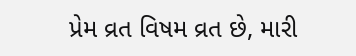પ્રેમ વ્રત વિષમ વ્રત છે, મારી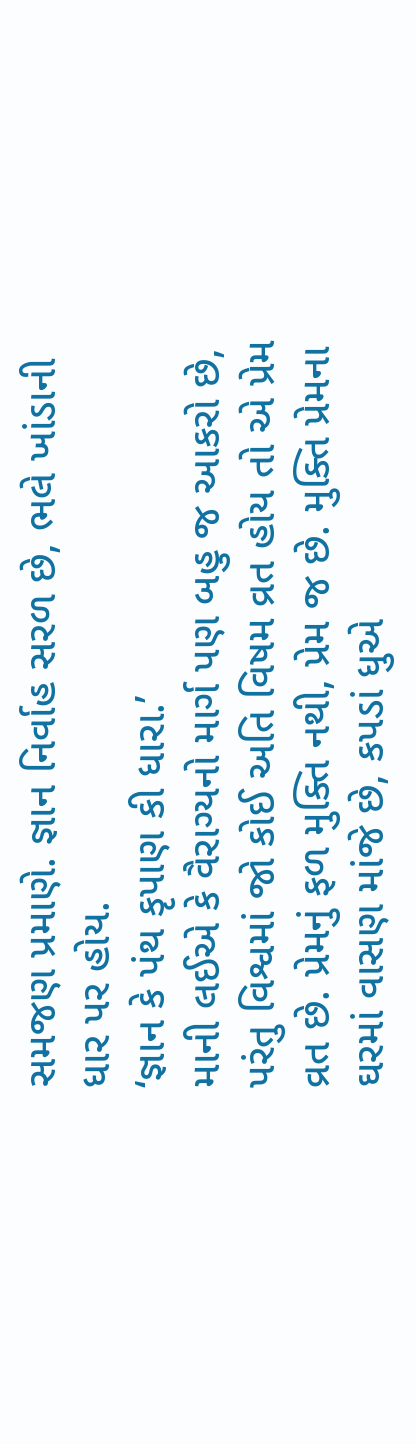સમજણ પ્રમાણે. જ્ઞાન નિર્વાહ સરળ છે, ભલે ખાંડાની ધાર પર હોય.
‘જ્ઞાન કે પંથ કૃપાણ કી ધારા.’
માની લઈએ કે વૈરાગ્યનો માર્ગ પણ બહુ જ આકરો છે, પરંતુ વિશ્વમાં જો કોઈ અતિ વિષમ વ્રત હોય તો એ પ્રેમ વ્રત છે. પ્રેમનું ફળ મુક્તિ નથી, પ્રેમ જ છે. મુક્તિ પ્રેમના ઘરમાં વાસણ માંજે છે, કપડાં ધુએ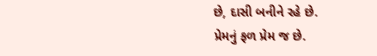છે, દાસી બનીને રહે છે.
પ્રેમનું ફળ પ્રેમ જ છે.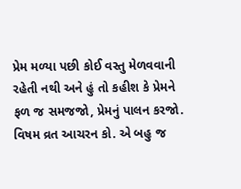પ્રેમ મળ્યા પછી કોઈ વસ્તુ મેળવવાની રહેતી નથી અને હું તો કહીશ કે પ્રેમને ફળ જ સમજજો, પ્રેમનું પાલન કરજો. વિષમ વ્રત આચરન કો. એ બહુ જ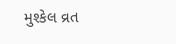મુશ્કેલ વ્રત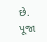છે. પૂજા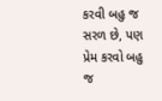કરવી બહુ જ સરળ છે, પણ પ્રેમ કરવો બહુ જ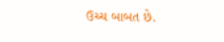ઉચ્ચ બાબત છે.